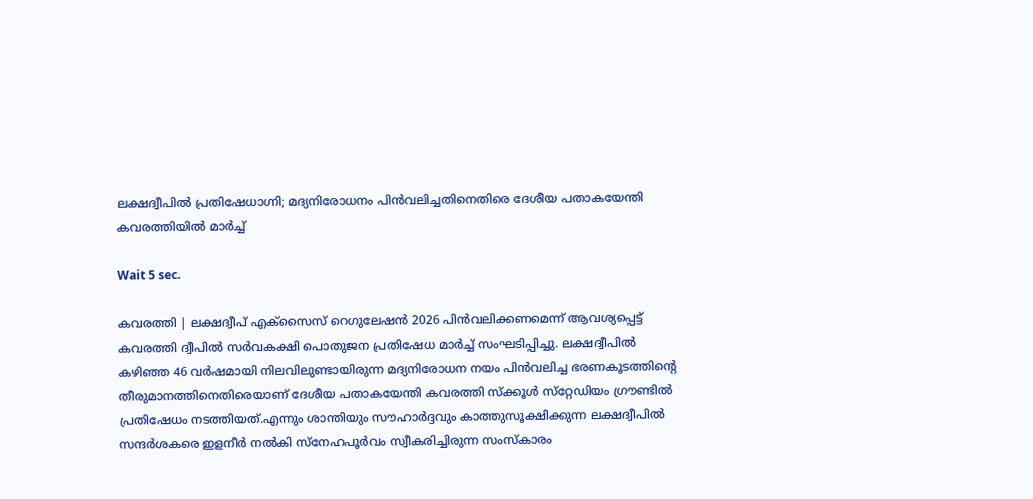ലക്ഷദ്വീപിൽ പ്രതിഷേധാഗ്നി; മദ്യനിരോധനം പിൻവലിച്ചതിനെതിരെ ദേശീയ പതാകയേന്തി കവരത്തിയിൽ മാർച്ച്

Wait 5 sec.

കവരത്തി | ലക്ഷദ്വീപ് എക്സൈസ് റെഗുലേഷൻ 2026 പിൻവലിക്കണമെന്ന് ആവശ്യപ്പെട്ട് കവരത്തി ദ്വീപിൽ സർവകക്ഷി പൊതുജന പ്രതിഷേധ മാർച്ച് സംഘടിപ്പിച്ചു. ലക്ഷദ്വീപിൽ കഴിഞ്ഞ 46 വർഷമായി നിലവിലുണ്ടായിരുന്ന മദ്യനിരോധന നയം പിൻവലിച്ച ഭരണകൂടത്തിന്റെ തീരുമാനത്തിനെതിരെയാണ് ദേശീയ പതാകയേന്തി കവരത്തി സ്ക്കൂൾ സ്‌റ്റേഡിയം ഗ്രൗണ്ടിൽ പ്രതിഷേധം നടത്തിയത്.എന്നും ശാന്തിയും സൗഹാർദ്ദവും കാത്തുസൂക്ഷിക്കുന്ന ലക്ഷദ്വീപിൽ സന്ദർശകരെ ഇളനീർ നൽകി സ്നേഹപൂർവം സ്വീകരിച്ചിരുന്ന സംസ്കാരം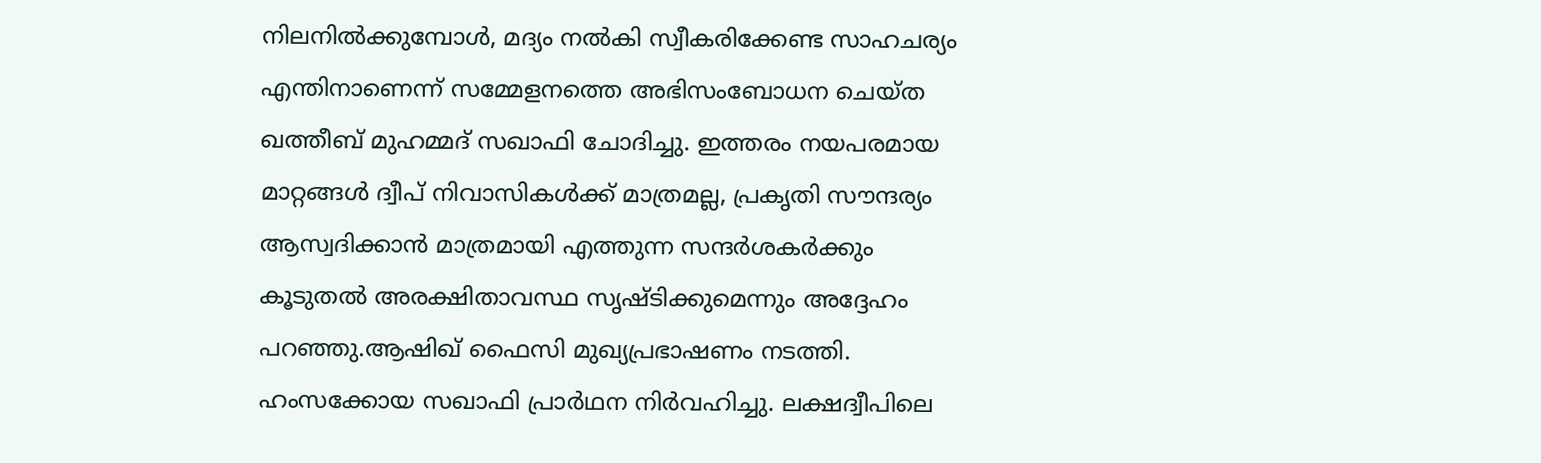നിലനിൽക്കുമ്പോൾ, മദ്യം നൽകി സ്വീകരിക്കേണ്ട സാഹചര്യം എന്തിനാണെന്ന് സമ്മേളനത്തെ അഭിസംബോധന ചെയ്ത ഖത്തീബ് മുഹമ്മദ് സഖാഫി ചോദിച്ചു. ഇത്തരം നയപരമായ മാറ്റങ്ങൾ ദ്വീപ് നിവാസികൾക്ക് മാത്രമല്ല, പ്രകൃതി സൗന്ദര്യം ആസ്വദിക്കാൻ മാത്രമായി എത്തുന്ന സന്ദർശകർക്കും കൂടുതൽ അരക്ഷിതാവസ്ഥ സൃഷ്ടിക്കുമെന്നും അദ്ദേഹം പറഞ്ഞു.ആഷിഖ് ഫൈസി മുഖ്യപ്രഭാഷണം നടത്തി. ഹംസക്കോയ സഖാഫി പ്രാർഥന നിർവഹിച്ചു. ലക്ഷദ്വീപിലെ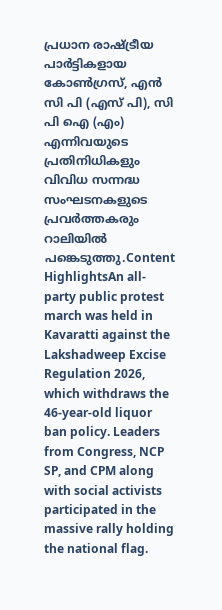പ്രധാന രാഷ്ട്രീയ പാർട്ടികളായ കോൺഗ്രസ്, എൻ സി പി (എസ് പി), സി പി ഐ (എം) എന്നിവയുടെ പ്രതിനിധികളും വിവിധ സന്നദ്ധ സംഘടനകളുടെ പ്രവർത്തകരും റാലിയിൽ പങ്കെടുത്തു.Content HighlightsAn all-party public protest march was held in Kavaratti against the Lakshadweep Excise Regulation 2026, which withdraws the 46-year-old liquor ban policy. Leaders from Congress, NCP SP, and CPM along with social activists participated in the massive rally holding the national flag.